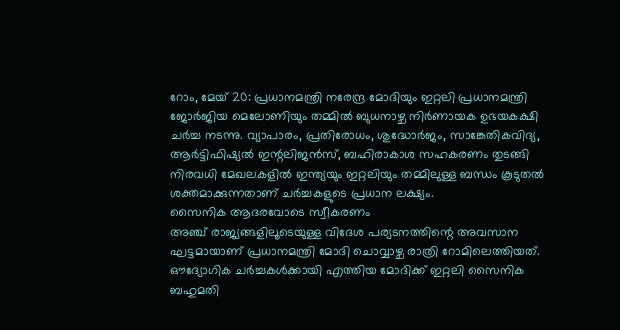റോം, മേയ് 20: പ്രധാനമന്ത്രി നരേന്ദ്ര മോദിയും ഇറ്റലി പ്രധാനമന്ത്രി ജോർജിയ മെലോണിയും തമ്മിൽ ബുധനാഴ്ച നിർണായക ഉഭയകക്ഷി ചർച്ച നടന്നു. വ്യാപാരം, പ്രതിരോധം, ശുദ്ധോർജം, സാങ്കേതികവിദ്യ, ആർട്ടിഫിഷ്യൽ ഇന്റലിജൻസ്, ബഹിരാകാശ സഹകരണം തുടങ്ങി നിരവധി മേഖലകളിൽ ഇന്ത്യയും ഇറ്റലിയും തമ്മിലുള്ള ബന്ധം കൂടുതൽ ശക്തമാക്കുന്നതാണ് ചർച്ചകളുടെ പ്രധാന ലക്ഷ്യം.
സൈനിക ആദരവോടെ സ്വീകരണം
അഞ്ച് രാജ്യങ്ങളിലൂടെയുള്ള വിദേശ പര്യടനത്തിന്റെ അവസാന ഘട്ടമായാണ് പ്രധാനമന്ത്രി മോദി ചൊവ്വാഴ്ച രാത്രി റോമിലെത്തിയത്. ഔദ്യോഗിക ചർച്ചകൾക്കായി എത്തിയ മോദിക്ക് ഇറ്റലി സൈനിക ബഹുമതി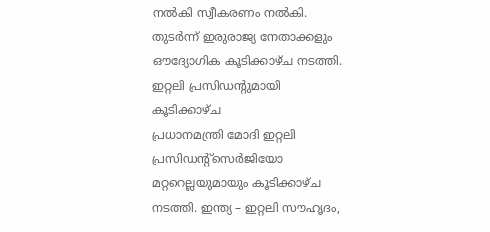നൽകി സ്വീകരണം നൽകി. തുടർന്ന് ഇരുരാജ്യ നേതാക്കളും ഔദ്യോഗിക കൂടിക്കാഴ്ച നടത്തി.
ഇറ്റലി പ്രസിഡന്റുമായി കൂടിക്കാഴ്ച
പ്രധാനമന്ത്രി മോദി ഇറ്റലി പ്രസിഡന്റ്സെർജിയോ മറ്ററെല്ലയുമായും കൂടിക്കാഴ്ച നടത്തി. ഇന്ത്യ – ഇറ്റലി സൗഹൃദം,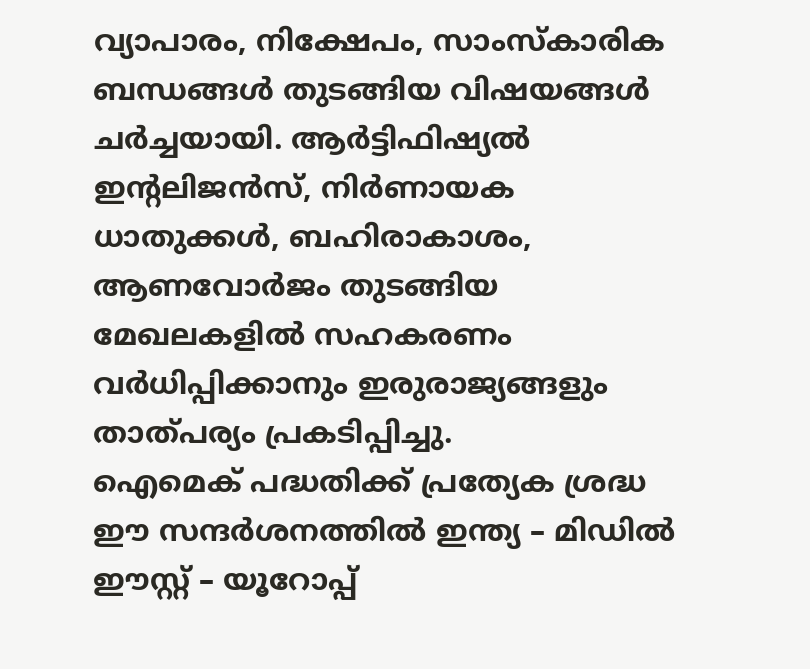വ്യാപാരം, നിക്ഷേപം, സാംസ്കാരിക ബന്ധങ്ങൾ തുടങ്ങിയ വിഷയങ്ങൾ ചർച്ചയായി. ആർട്ടിഫിഷ്യൽ ഇന്റലിജൻസ്, നിർണായക ധാതുക്കൾ, ബഹിരാകാശം, ആണവോർജം തുടങ്ങിയ മേഖലകളിൽ സഹകരണം വർധിപ്പിക്കാനും ഇരുരാജ്യങ്ങളും താത്പര്യം പ്രകടിപ്പിച്ചു.
ഐമെക് പദ്ധതിക്ക് പ്രത്യേക ശ്രദ്ധ
ഈ സന്ദർശനത്തിൽ ഇന്ത്യ – മിഡിൽ ഈസ്റ്റ് – യൂറോപ്പ്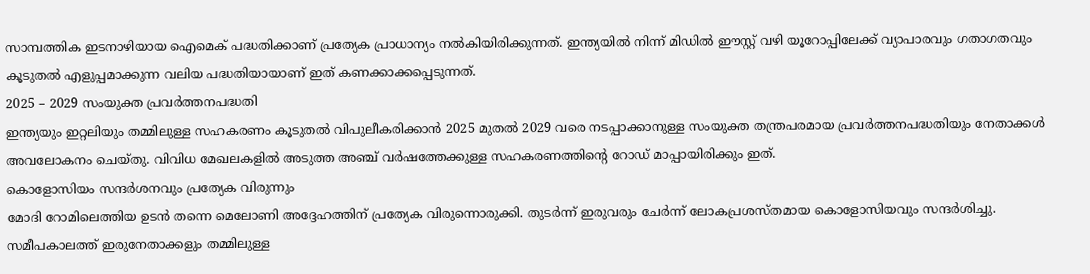സാമ്പത്തിക ഇടനാഴിയായ ഐമെക് പദ്ധതിക്കാണ് പ്രത്യേക പ്രാധാന്യം നൽകിയിരിക്കുന്നത്. ഇന്ത്യയിൽ നിന്ന് മിഡിൽ ഈസ്റ്റ് വഴി യൂറോപ്പിലേക്ക് വ്യാപാരവും ഗതാഗതവും കൂടുതൽ എളുപ്പമാക്കുന്ന വലിയ പദ്ധതിയായാണ് ഇത് കണക്കാക്കപ്പെടുന്നത്.
2025 – 2029 സംയുക്ത പ്രവർത്തനപദ്ധതി
ഇന്ത്യയും ഇറ്റലിയും തമ്മിലുള്ള സഹകരണം കൂടുതൽ വിപുലീകരിക്കാൻ 2025 മുതൽ 2029 വരെ നടപ്പാക്കാനുള്ള സംയുക്ത തന്ത്രപരമായ പ്രവർത്തനപദ്ധതിയും നേതാക്കൾ അവലോകനം ചെയ്തു. വിവിധ മേഖലകളിൽ അടുത്ത അഞ്ച് വർഷത്തേക്കുള്ള സഹകരണത്തിന്റെ റോഡ് മാപ്പായിരിക്കും ഇത്.
കൊളോസിയം സന്ദർശനവും പ്രത്യേക വിരുന്നും
മോദി റോമിലെത്തിയ ഉടൻ തന്നെ മെലോണി അദ്ദേഹത്തിന് പ്രത്യേക വിരുന്നൊരുക്കി. തുടർന്ന് ഇരുവരും ചേർന്ന് ലോകപ്രശസ്തമായ കൊളോസിയവും സന്ദർശിച്ചു. സമീപകാലത്ത് ഇരുനേതാക്കളും തമ്മിലുള്ള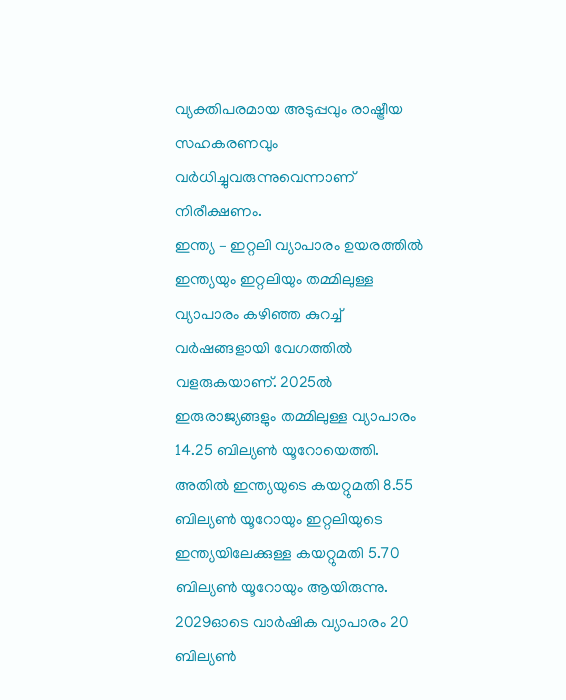വ്യക്തിപരമായ അടുപ്പവും രാഷ്ട്രീയ സഹകരണവും വർധിച്ചുവരുന്നുവെന്നാണ് നിരീക്ഷണം.
ഇന്ത്യ – ഇറ്റലി വ്യാപാരം ഉയരത്തിൽ
ഇന്ത്യയും ഇറ്റലിയും തമ്മിലുള്ള വ്യാപാരം കഴിഞ്ഞ കുറച്ച് വർഷങ്ങളായി വേഗത്തിൽ വളരുകയാണ്. 2025ൽ ഇരുരാജ്യങ്ങളും തമ്മിലുള്ള വ്യാപാരം 14.25 ബില്യൺ യൂറോയെത്തി. അതിൽ ഇന്ത്യയുടെ കയറ്റുമതി 8.55 ബില്യൺ യൂറോയും ഇറ്റലിയുടെ ഇന്ത്യയിലേക്കുള്ള കയറ്റുമതി 5.70 ബില്യൺ യൂറോയും ആയിരുന്നു. 2029ഓടെ വാർഷിക വ്യാപാരം 20 ബില്യൺ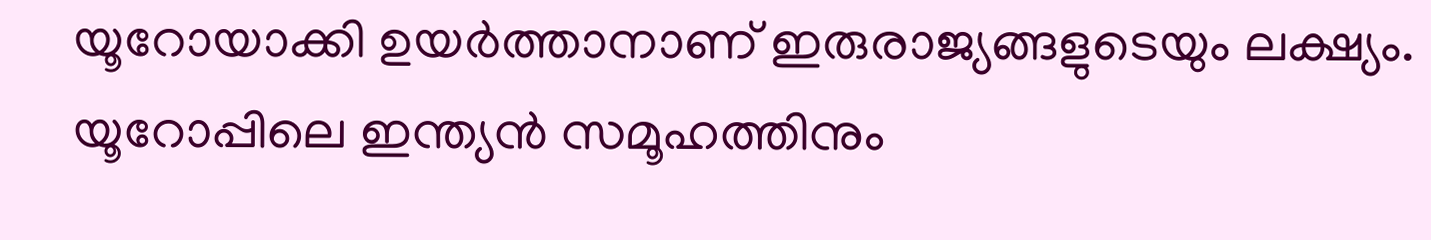യൂറോയാക്കി ഉയർത്താനാണ് ഇരുരാജ്യങ്ങളുടെയും ലക്ഷ്യം.
യൂറോപ്പിലെ ഇന്ത്യൻ സമൂഹത്തിനും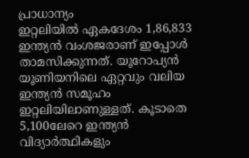പ്രാധാന്യം
ഇറ്റലിയിൽ ഏകദേശം 1,86,833 ഇന്ത്യൻ വംശജരാണ് ഇപ്പോൾ താമസിക്കുന്നത്. യൂറോപ്യൻ യൂണിയനിലെ ഏറ്റവും വലിയ ഇന്ത്യൻ സമൂഹം ഇറ്റലിയിലാണുള്ളത്. കൂടാതെ 5,100ലേറെ ഇന്ത്യൻ വിദ്യാർത്ഥികളും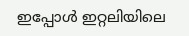ഇപ്പോൾ ഇറ്റലിയിലെ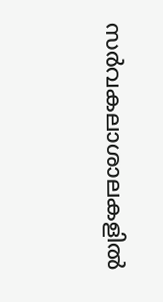സർവകലാശാലകളിൽ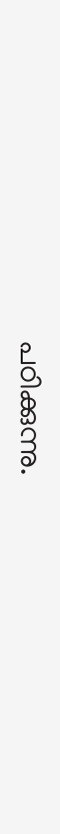പഠിക്കുന്നു.